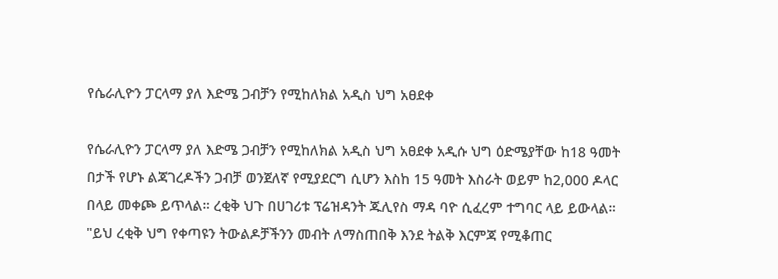የሴራሊዮን ፓርላማ ያለ እድሜ ጋብቻን የሚከለክል አዲስ ህግ አፀደቀ

የሴራሊዮን ፓርላማ ያለ እድሜ ጋብቻን የሚከለክል አዲስ ህግ አፀደቀ አዲሱ ህግ ዕድሜያቸው ከ18 ዓመት በታች የሆኑ ልጃገረዶችን ጋብቻ ወንጀለኛ የሚያደርግ ሲሆን እስከ 15 ዓመት እስራት ወይም ከ2,000 ዶላር በላይ መቀጮ ይጥላል። ረቂቅ ህጉ በሀገሪቱ ፕሬዝዳንት ጁሊየስ ማዳ ባዮ ሲፈረም ተግባር ላይ ይውላል። "ይህ ረቂቅ ህግ የቀጣዩን ትውልዶቻችንን መብት ለማስጠበቅ እንደ ትልቅ እርምጃ የሚቆጠር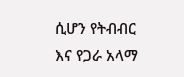ሲሆን የትብብር እና የጋራ አላማ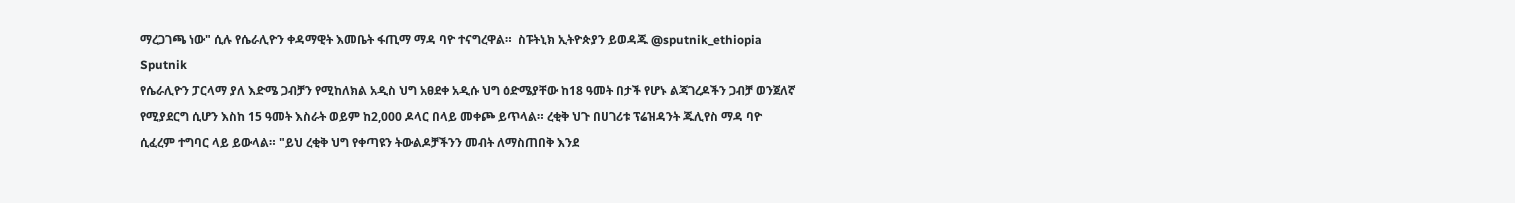ማረጋገጫ ነው" ሲሉ የሴራሊዮን ቀዳማዊት እመቤት ፋጢማ ማዳ ባዮ ተናግረዋል።  ስፑትኒክ ኢትዮጵያን ይወዳጁ @sputnik_ethiopia
Sputnik
የሴራሊዮን ፓርላማ ያለ እድሜ ጋብቻን የሚከለክል አዲስ ህግ አፀደቀ አዲሱ ህግ ዕድሜያቸው ከ18 ዓመት በታች የሆኑ ልጃገረዶችን ጋብቻ ወንጀለኛ የሚያደርግ ሲሆን እስከ 15 ዓመት እስራት ወይም ከ2,000 ዶላር በላይ መቀጮ ይጥላል። ረቂቅ ህጉ በሀገሪቱ ፕሬዝዳንት ጁሊየስ ማዳ ባዮ ሲፈረም ተግባር ላይ ይውላል። "ይህ ረቂቅ ህግ የቀጣዩን ትውልዶቻችንን መብት ለማስጠበቅ እንደ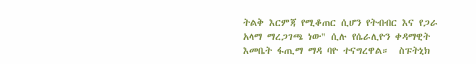ትልቅ እርምጃ የሚቆጠር ሲሆን የትብብር እና የጋራ አላማ ማረጋገጫ ነው" ሲሉ የሴራሊዮን ቀዳማዊት እመቤት ፋጢማ ማዳ ባዮ ተናግረዋል።  ስፑትኒክ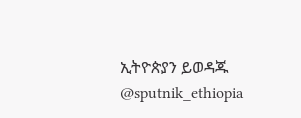ኢትዮጵያን ይወዳጁ @sputnik_ethiopia